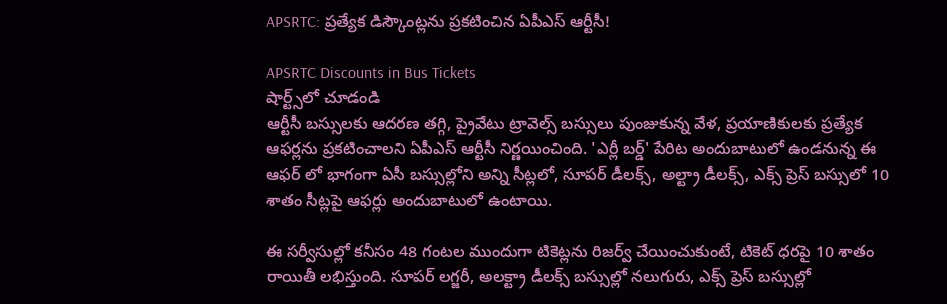APSRTC: ప్రత్యేక డిస్కౌంట్లను ప్రకటించిన ఏపీఎస్ ఆర్టీసీ!

APSRTC Discounts in Bus Tickets
షార్ట్స్‌లో చూడండి
ఆర్టీసీ బస్సులకు ఆదరణ తగ్గి, ప్రైవేటు ట్రావెల్స్ బస్సులు పుంజుకున్న వేళ, ప్రయాణికులకు ప్రత్యేక ఆఫర్లను ప్రకటించాలని ఏపీఎస్ ఆర్టీసీ నిర్ణయించింది. 'ఎర్లీ బర్డ్' పేరిట అందుబాటులో ఉండనున్న ఈ ఆఫర్ లో భాగంగా ఏసీ బస్సుల్లోని అన్ని సీట్లలో, సూపర్ డీలక్స్, అల్ట్రా డీలక్స్, ఎక్స్ ప్రెస్ బస్సులో 10 శాతం సీట్లపై ఆఫర్లు అందుబాటులో ఉంటాయి.

ఈ సర్వీసుల్లో కనీసం 48 గంటల ముందుగా టికెట్లను రిజర్వ్ చేయించుకుంటే, టికెట్ ధరపై 10 శాతం రాయితీ లభిస్తుంది. సూపర్ లగ్జరీ, అలక్ట్రా డీలక్స్ బస్సుల్లో నలుగురు, ఎక్స్ ప్రెస్ బస్సుల్లో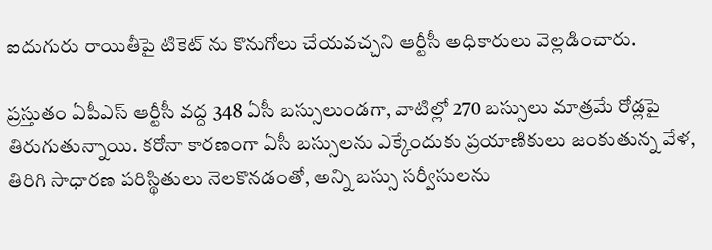ఐదుగురు రాయితీపై టికెట్ ను కొనుగోలు చేయవచ్చని ఆర్టీసీ అధికారులు వెల్లడించారు.

ప్రస్తుతం ఏపీఎస్ ఆర్టీసీ వద్ద 348 ఏసీ బస్సులుండగా, వాటిల్లో 270 బస్సులు మాత్రమే రోడ్లపై తిరుగుతున్నాయి. కరోనా కారణంగా ఏసీ బస్సులను ఎక్కేందుకు ప్రయాణికులు జంకుతున్న వేళ, తిరిగి సాధారణ పరిస్థితులు నెలకొనడంతో, అన్ని బస్సు సర్వీసులను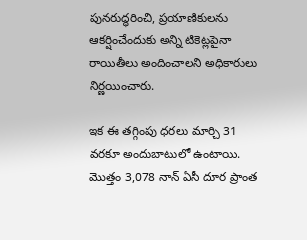పునరుద్ధరించి, ప్రయాణికులను ఆకర్షించేందుకు అన్ని టికెట్లపైనా రాయితీలు అందించాలని అధికారులు నిర్ణయించారు.

ఇక ఈ తగ్గింపు ధరలు మార్చి 31 వరకూ అందుబాటులో ఉంటాయి. మొత్తం 3,078 నాన్ ఏసీ దూర ప్రాంత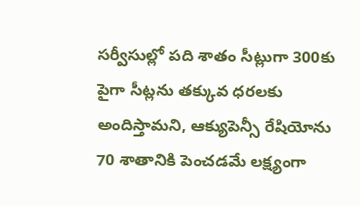సర్వీసుల్లో పది శాతం సీట్లుగా 300కు పైగా సీట్లను తక్కువ ధరలకు అందిస్తామని, ఆక్యుపెన్సీ రేషియోను 70 శాతానికి పెంచడమే లక్ష్యంగా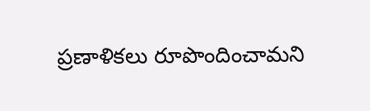ప్రణాళికలు రూపొందించామని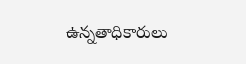ఉన్నతాధికారులు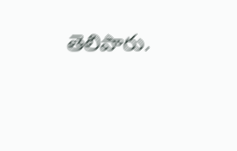తెలిపారు.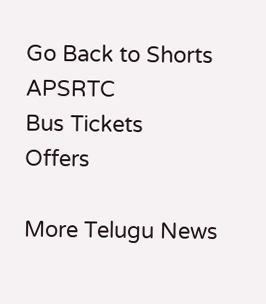Go Back to Shorts
APSRTC
Bus Tickets
Offers

More Telugu News